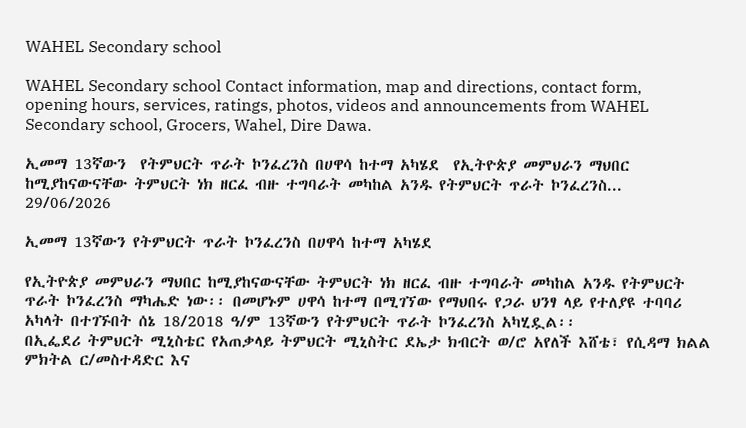WAHEL Secondary school

WAHEL Secondary school Contact information, map and directions, contact form, opening hours, services, ratings, photos, videos and announcements from WAHEL Secondary school, Grocers, Wahel, Dire Dawa.

ኢመማ 13ኛውን  የትምህርት ጥራት ኮንፈረንስ በሀዋሳ ከተማ አካሄደ  የኢትዮጵያ መምህራን ማህበር ከሚያከናውናቸው ትምህርት ነክ ዘርፈ ብዙ ተግባራት መካከል አንዱ የትምህርት ጥራት ኮንፈረንስ...
29/06/2026

ኢመማ 13ኛውን የትምህርት ጥራት ኮንፈረንስ በሀዋሳ ከተማ አካሄደ

የኢትዮጵያ መምህራን ማህበር ከሚያከናውናቸው ትምህርት ነክ ዘርፈ ብዙ ተግባራት መካከል አንዱ የትምህርት ጥራት ኮንፈረንስ ማካሔድ ነው፡፡ በመሆኑም ሀዋሳ ከተማ በሚገኘው የማህበሩ የጋራ ህንፃ ላይ የተለያዩ ተባባሪ አካላት በተገኙበት ሰኔ 18/2018 ዓ/ም 13ኛውን የትምህርት ጥራት ኮንፈረንስ አካሂዷል፡፡
በኢፌደሪ ትምህርት ሚኒስቴር የአጠቃላይ ትምህርት ሚኒስትር ደኤታ ክብርት ወ/ሮ አየለች እሸቴ፣ የሲዳማ ክልል ምክትል ር/መስተዳድር እና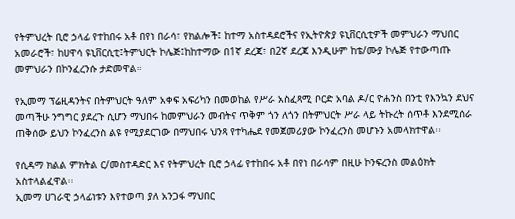የትምህረት ቢሮ ኃላፊ የተከበሩ አቶ በየነ በራሳ፣ የክልሎች፤ ከተማ አስተዳደሮችና የኢትዮጵያ ዩኒቨርሲቲዎች መምህራን ማህበር አመራሮች፣ ከሀዋሳ ዩኒቨርሲቲ፤ትምህርት ኮሌጅ፤ከከተማው በ1ኛ ደረጃ፣ በ2ኛ ደረጃ እንዲሁም ከቴ/ሙያ ኮሌጅ የተውጣጡ መምህራን በኮንፈረንሱ ታድመዋል።

የኢመማ ፕሬዚዳንትና በትምህርት ዓለም አቀፍ አፍሪካን በመወከል የሥራ አስፈጻሚ ቦርድ አባል ዶ/ር ዮሐንስ በንቲ የእንኳን ደህና መጣችሁ ንግግር ያደረጉ ሲሆን ማህበሩ ከመምህራን መብትና ጥቅም ጎን ለጎን በትምህርት ሥራ ላይ ትኩረት ሰጥቶ እንደሚሰራ ጠቅሰው ይህን ኮንፈረንስ ልዩ የሚያደርገው በማህበሩ ህንጻ የተካሔደ የመጀመሪያው ኮንፈረንስ መሆኑን አመላክተዋል፡፡

የሲዳማ ክልል ምክትል ር/መስተዳድር እና የትምህረት ቢሮ ኃላፊ የተከበሩ አቶ በየነ በራሳም በዚሁ ኮንፍረንስ መልዕክት አስተላልፈዋል፡፡
ኢመማ ሀገራዊ ኃላፊነቱን እየተወጣ ያለ አንጋፋ ማህበር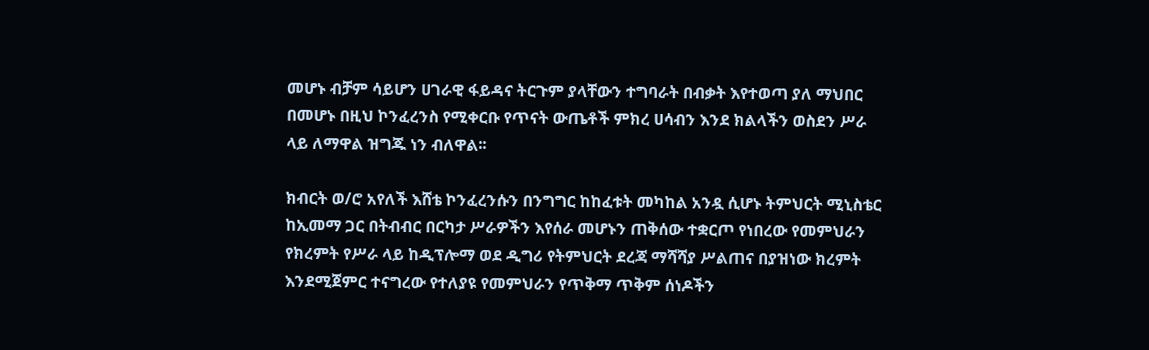መሆኑ ብቻም ሳይሆን ሀገራዊ ፋይዳና ትርጉም ያላቸውን ተግባራት በብቃት እየተወጣ ያለ ማህበር በመሆኑ በዚህ ኮንፈረንስ የሚቀርቡ የጥናት ውጤቶች ምክረ ሀሳብን እንደ ክልላችን ወስደን ሥራ ላይ ለማዋል ዝግጁ ነን ብለዋል፡፡

ክብርት ወ/ሮ አየለች እሸቴ ኮንፈረንሱን በንግግር ከከፈቱት መካከል አንዷ ሲሆኑ ትምህርት ሚኒስቴር ከኢመማ ጋር በትብብር በርካታ ሥራዎችን እየሰራ መሆኑን ጠቅሰው ተቋርጦ የነበረው የመምህራን የክረምት የሥራ ላይ ከዲፕሎማ ወደ ዲግሪ የትምህርት ደረጃ ማሻሻያ ሥልጠና በያዝነው ክረምት እንደሚጀምር ተናግረው የተለያዩ የመምህራን የጥቅማ ጥቅም ሰነዶችን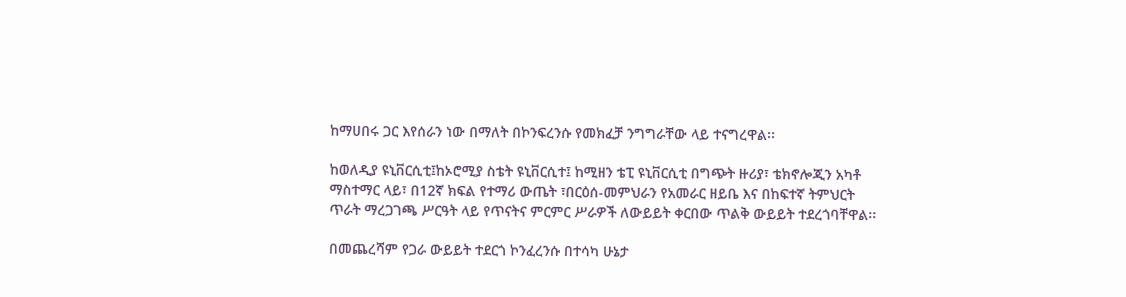ከማሀበሩ ጋር እየሰራን ነው በማለት በኮንፍረንሱ የመክፈቻ ንግግራቸው ላይ ተናግረዋል፡፡

ከወለዲያ ዩኒቨርሲቲ፤ከኦሮሚያ ስቴት ዩኒቨርሲተ፤ ከሚዘን ቴፒ ዩኒቨርሲቲ በግጭት ዙሪያ፣ ቴክኖሎጂን አካቶ ማስተማር ላይ፣ በ12ኛ ክፍል የተማሪ ውጤት ፣በርዕሰ-መምህራን የአመራር ዘይቤ እና በከፍተኛ ትምህርት ጥራት ማረጋገጫ ሥርዓት ላይ የጥናትና ምርምር ሥራዎች ለውይይት ቀርበው ጥልቅ ውይይት ተደረጎባቸዋል፡፡

በመጨረሻም የጋራ ውይይት ተደርጎ ኮንፈረንሱ በተሳካ ሁኔታ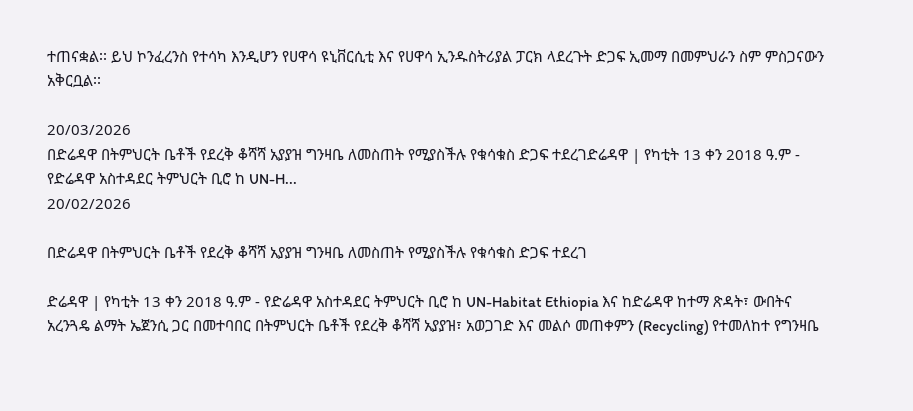ተጠናቋል፡፡ ይህ ኮንፈረንስ የተሳካ እንዲሆን የሀዋሳ ዩኒቨርሲቲ እና የሀዋሳ ኢንዱስትሪያል ፓርክ ላደረጉት ድጋፍ ኢመማ በመምህራን ስም ምስጋናውን አቅርቧል፡፡

20/03/2026
በድሬዳዋ በትምህርት ቤቶች የደረቅ ቆሻሻ አያያዝ ግንዛቤ ለመስጠት የሚያስችሉ የቁሳቁስ ድጋፍ ተደረገድሬዳዋ | የካቲት 13 ቀን 2018 ዓ.ም - የድሬዳዋ አስተዳደር ትምህርት ቢሮ ከ UN-H...
20/02/2026

በድሬዳዋ በትምህርት ቤቶች የደረቅ ቆሻሻ አያያዝ ግንዛቤ ለመስጠት የሚያስችሉ የቁሳቁስ ድጋፍ ተደረገ

ድሬዳዋ | የካቲት 13 ቀን 2018 ዓ.ም - የድሬዳዋ አስተዳደር ትምህርት ቢሮ ከ UN-Habitat Ethiopia እና ከድሬዳዋ ከተማ ጽዳት፣ ውበትና አረንጓዴ ልማት ኤጀንሲ ጋር በመተባበር በትምህርት ቤቶች የደረቅ ቆሻሻ አያያዝ፣ አወጋገድ እና መልሶ መጠቀምን (Recycling) የተመለከተ የግንዛቤ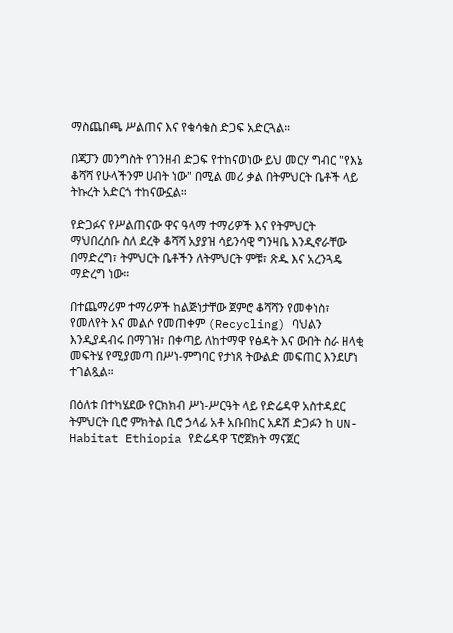ማስጨበጫ ሥልጠና እና የቁሳቁስ ድጋፍ አድርጓል።

በጃፓን መንግስት የገንዘብ ድጋፍ የተከናወነው ይህ መርሃ ግብር "የእኔ ቆሻሻ የሁላችንም ሀብት ነው" በሚል መሪ ቃል በትምህርት ቤቶች ላይ ትኩረት አድርጎ ተከናውኗል።

የድጋፉና የሥልጠናው ዋና ዓላማ ተማሪዎች እና የትምህርት ማህበረሰቡ ስለ ደረቅ ቆሻሻ አያያዝ ሳይንሳዊ ግንዛቤ እንዲኖራቸው በማድረግ፣ ትምህርት ቤቶችን ለትምህርት ምቹ፣ ጽዱ እና አረንጓዴ ማድረግ ነው።

በተጨማሪም ተማሪዎች ከልጅነታቸው ጀምሮ ቆሻሻን የመቀነስ፣ የመለየት እና መልሶ የመጠቀም (Recycling) ባህልን እንዲያዳብሩ በማገዝ፣ በቀጣይ ለከተማዋ የፅዳት እና ውበት ስራ ዘላቂ መፍትሄ የሚያመጣ በሥነ-ምግባር የታነጸ ትውልድ መፍጠር እንደሆነ ተገልጿል።

በዕለቱ በተካሄደው የርክክብ ሥነ-ሥርዓት ላይ የድሬዳዋ አስተዳደር ትምህርት ቢሮ ምክትል ቢሮ ኃላፊ አቶ አቡበከር አዶሽ ድጋፉን ከ UN-Habitat Ethiopia የድሬዳዋ ፕሮጀክት ማናጀር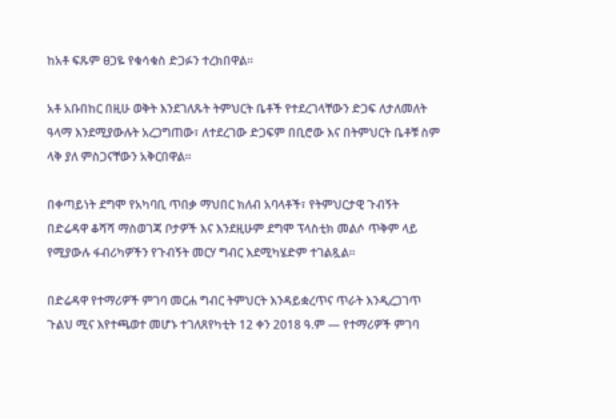ከአቶ ፍጹም ፀጋዬ የቁሳቁስ ድጋፉን ተረክበዋል።

አቶ አቡበከር በዚሁ ወቅት እንደገለጹት ትምህርት ቤቶች የተደረገላቸውን ድጋፍ ለታለመለት ዓላማ እንደሚያውሉት አረጋግጠው፣ ለተደረገው ድጋፍም በቢሮው እና በትምህርት ቤቶቹ ስም ላቅ ያለ ምስጋናቸውን አቅርበዋል።

በቀጣይነት ደግሞ የአካባቢ ጥበቃ ማህበር ክለብ አባላቶች፣ የትምህርታዊ ጉብኝት በድሬዳዋ ቆሻሻ ማስወገጃ ቦታዎች እና እንደዚሁም ደግሞ ፕላስቲክ መልሶ ጥቅም ላይ የሚያውሉ ፋብሪካዎችን የጉብኝት መርሃ ግብር እደሚካሄድም ተገልጿል፡፡

በድሬዳዋ የተማሪዎች ምገባ መርሐ ግብር ትምህርት እንዳይቋረጥና ጥራት እንዲረጋገጥ ጉልህ ሚና እየተጫወተ መሆኑ ተገለጸየካቲት 12 ቀን 2018 ዓ.ም — የተማሪዎች ምገባ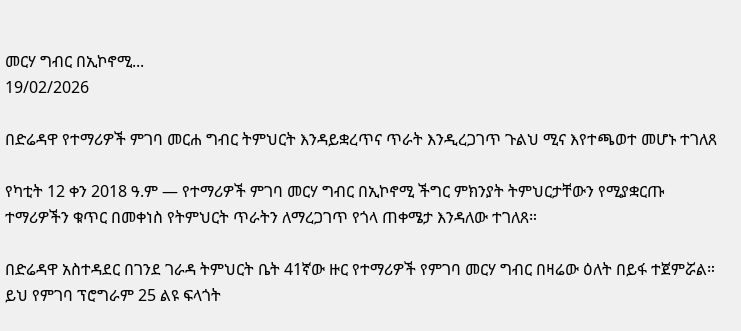መርሃ ግብር በኢኮኖሚ...
19/02/2026

በድሬዳዋ የተማሪዎች ምገባ መርሐ ግብር ትምህርት እንዳይቋረጥና ጥራት እንዲረጋገጥ ጉልህ ሚና እየተጫወተ መሆኑ ተገለጸ

የካቲት 12 ቀን 2018 ዓ.ም — የተማሪዎች ምገባ መርሃ ግብር በኢኮኖሚ ችግር ምክንያት ትምህርታቸውን የሚያቋርጡ ተማሪዎችን ቁጥር በመቀነስ የትምህርት ጥራትን ለማረጋገጥ የጎላ ጠቀሜታ እንዳለው ተገለጸ።

በድሬዳዋ አስተዳደር በገንደ ገራዳ ትምህርት ቤት 41ኛው ዙር የተማሪዎች የምገባ መርሃ ግብር በዛሬው ዕለት በይፋ ተጀምሯል። ይህ የምገባ ፕሮግራም 25 ልዩ ፍላጎት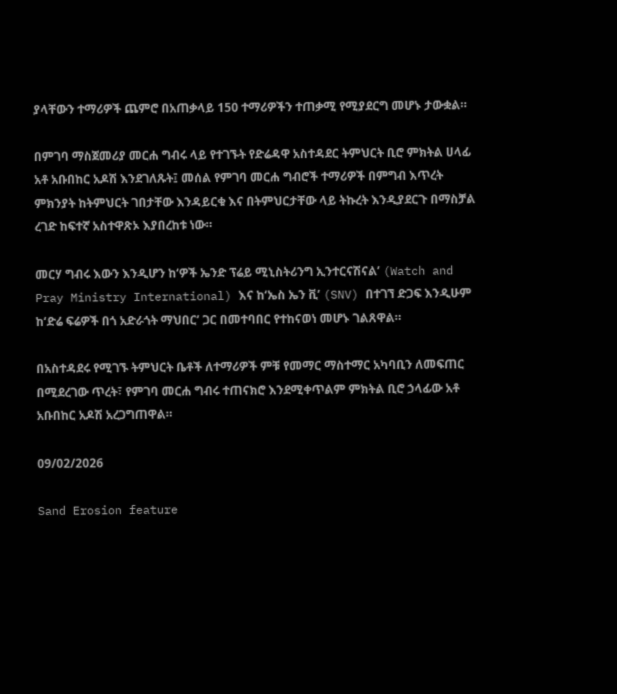ያላቸውን ተማሪዎች ጨምሮ በአጠቃላይ 150 ተማሪዎችን ተጠቃሚ የሚያደርግ መሆኑ ታውቋል።

በምገባ ማስጀመሪያ መርሐ ግብሩ ላይ የተገኙት የድሬዳዋ አስተዳደር ትምህርት ቢሮ ምክትል ሀላፊ አቶ አቡበከር አዶሽ እንደገለጹት፤ መሰል የምገባ መርሐ ግብሮች ተማሪዎች በምግብ እጥረት ምክንያት ከትምህርት ገበታቸው እንዳይርቁ እና በትምህርታቸው ላይ ትኩረት እንዲያደርጉ በማስቻል ረገድ ከፍተኛ አስተዋጽኦ እያበረከቱ ነው።

መርሃ ግብሩ እውን እንዲሆን ከ‘ዎች ኤንድ ፕሬይ ሚኒስትሪንግ ኢንተርናሽናል’ (Watch and Pray Ministry International) እና ከ‘ኤስ ኤን ቪ’ (SNV) በተገኘ ድጋፍ እንዲሁም ከ‘ድሬ ፍሬዎች በጎ አድራጎት ማህበር’ ጋር በመተባበር የተከናወነ መሆኑ ገልጸዋል።

በአስተዳደሩ የሚገኙ ትምህርት ቤቶች ለተማሪዎች ምቹ የመማር ማስተማር አካባቢን ለመፍጠር በሚደረገው ጥረት፣ የምገባ መርሐ ግብሩ ተጠናክሮ እንደሚቀጥልም ምክትል ቢሮ ኃላፊው አቶ አቡበከር አዶሽ አረጋግጠዋል።

09/02/2026

Sand Erosion feature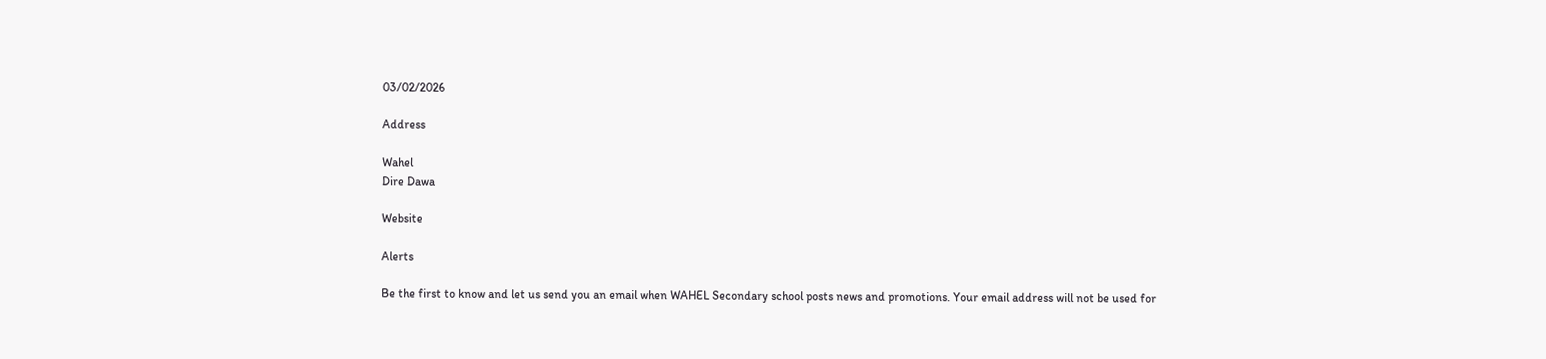03/02/2026

Address

Wahel
Dire Dawa

Website

Alerts

Be the first to know and let us send you an email when WAHEL Secondary school posts news and promotions. Your email address will not be used for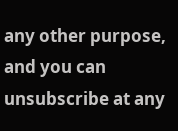any other purpose, and you can unsubscribe at any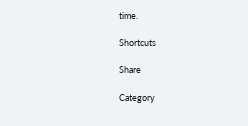time.

Shortcuts

Share

Category